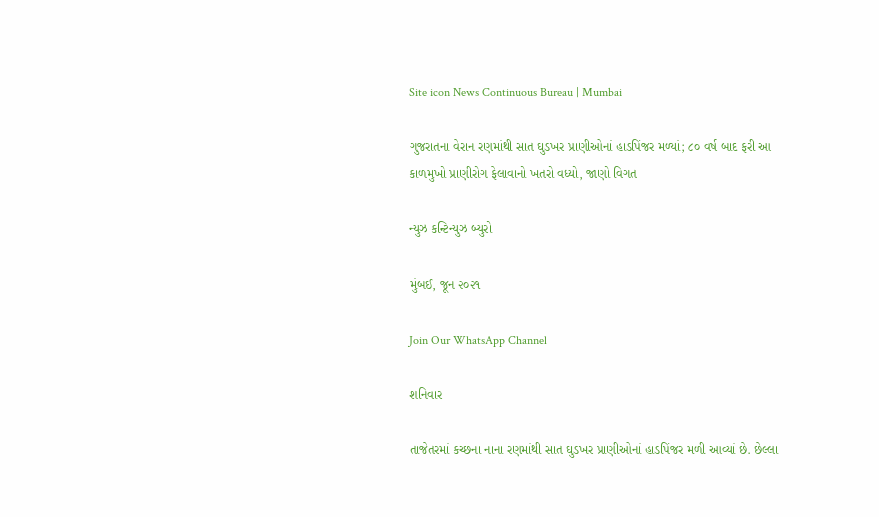Site icon News Continuous Bureau | Mumbai

ગુજરાતના વેરાન રણમાંથી સાત ઘુડખર પ્રાણીઓનાં હાડપિંજર મળ્યાં; ૮૦ વર્ષ બાદ ફરી આ કાળમુખો પ્રાણીરોગ ફેલાવાનો ખતરો વધ્યો, જાણો વિગત

ન્યુઝ કન્ટિન્યુઝ બ્યુરો

મુંબઈ, જૂન ૨૦૨૧

Join Our WhatsApp Channel

શનિવાર

તાજેતરમાં કચ્છના નાના રણમાંથી સાત ઘુડખર પ્રાણીઓનાં હાડપિંજર મળી આવ્યાં છે. છેલ્લા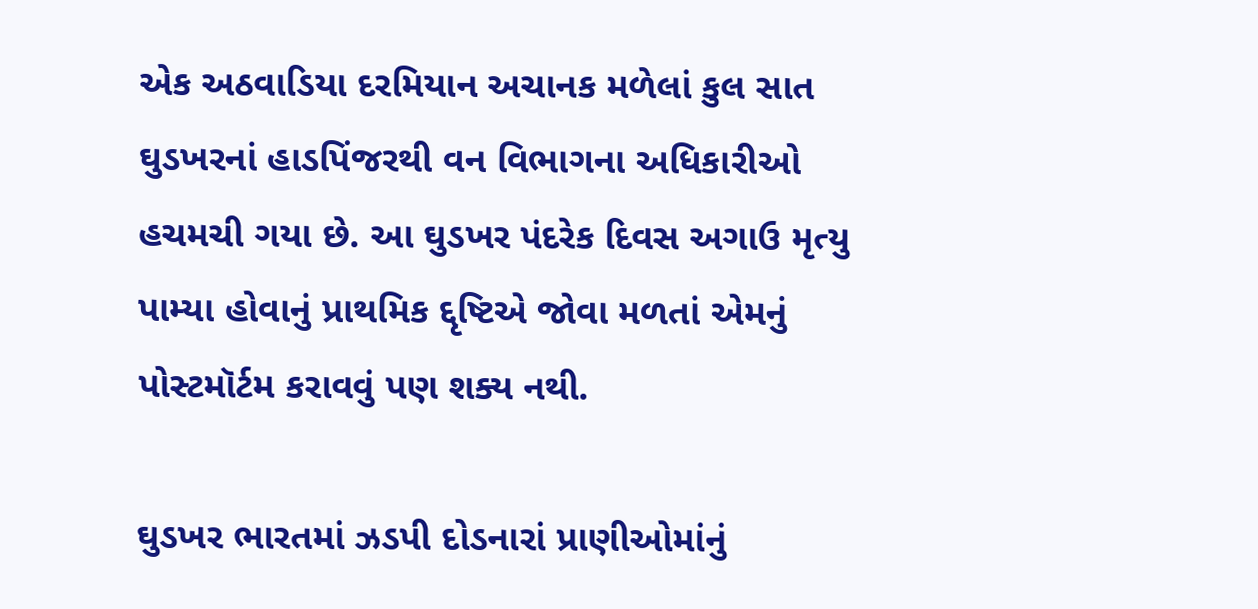એક અઠવાડિયા દરમિયાન અચાનક મળેલાં કુલ સાત ઘુડખરનાં હાડપિંજરથી વન વિભાગના અધિકારીઓ હચમચી ગયા છે. આ ઘુડખર પંદરેક દિવસ અગાઉ મૃત્યુ પામ્યા હોવાનું પ્રાથમિક દ્દૃષ્ટિએ જોવા મળતાં એમનું પોસ્ટમૉર્ટમ કરાવવું પણ શક્ય નથી.

ઘુડખર ભારતમાં ઝડપી દોડનારાં પ્રાણીઓમાંનું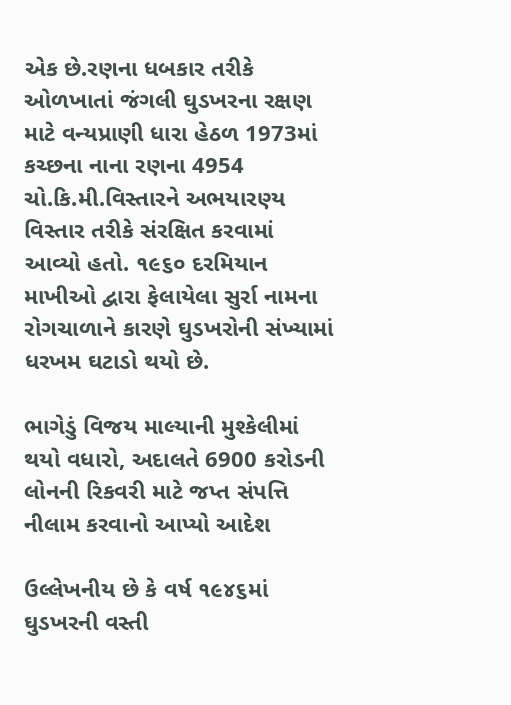એક છે.રણના ધબકાર તરીકે ઓળખાતાં જંગલી ઘુડખરના રક્ષણ માટે વન્યપ્રાણી ધારા હેઠળ 1973માં કચ્છના નાના રણના 4954 ચો.કિ.મી.વિસ્તારને અભયારણ્ય વિસ્તાર તરીકે સંરક્ષિત કરવામાં આવ્યો હતો. ૧૯૬૦ દરમિયાન માખીઓ દ્વારા ફેલાયેલા સુર્રા નામના રોગચાળાને કારણે ઘુડખરોની સંખ્યામાં ધરખમ ઘટાડો થયો છે.

ભાગેડું વિજય માલ્યાની મુશ્કેલીમાં થયો વધારો, અદાલતે 6900 કરોડની લોનની રિકવરી માટે જપ્ત સંપત્તિ નીલામ કરવાનો આપ્યો આદેશ

ઉલ્લેખનીય છે કે વર્ષ ૧૯૪૬માં ઘુડખરની વસ્તી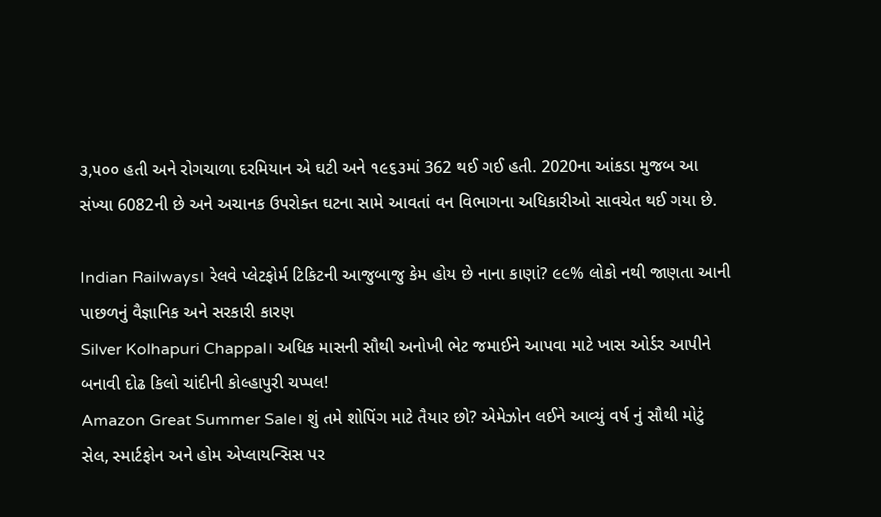૩,૫૦૦ હતી અને રોગચાળા દરમિયાન એ ઘટી અને ૧૯૬૩માં 362 થઈ ગઈ હતી. 2020ના આંકડા મુજબ આ સંખ્યા 6082ની છે અને અચાનક ઉપરોક્ત ઘટના સામે આવતાં વન વિભાગના અધિકારીઓ સાવચેત થઈ ગયા છે.

Indian Railways। રેલવે પ્લેટફોર્મ ટિકિટની આજુબાજુ કેમ હોય છે નાના કાણાં? ૯૯% લોકો નથી જાણતા આની પાછળનું વૈજ્ઞાનિક અને સરકારી કારણ
Silver Kolhapuri Chappal। અધિક માસની સૌથી અનોખી ભેટ જમાઈને આપવા માટે ખાસ ઓર્ડર આપીને બનાવી દોઢ કિલો ચાંદીની કોલ્હાપુરી ચપ્પલ!
Amazon Great Summer Sale। શું તમે શોપિંગ માટે તૈયાર છો? એમેઝોન લઈને આવ્યું વર્ષ નું સૌથી મોટું સેલ, સ્માર્ટફોન અને હોમ એપ્લાયન્સિસ પર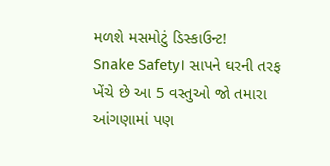મળશે મસમોટું ડિસ્કાઉન્ટ!
Snake Safety। સાપને ઘરની તરફ ખેંચે છે આ 5 વસ્તુઓ જો તમારા આંગણામાં પણ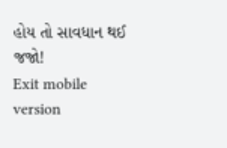હોય તો સાવધાન થઈ જજો!
Exit mobile version